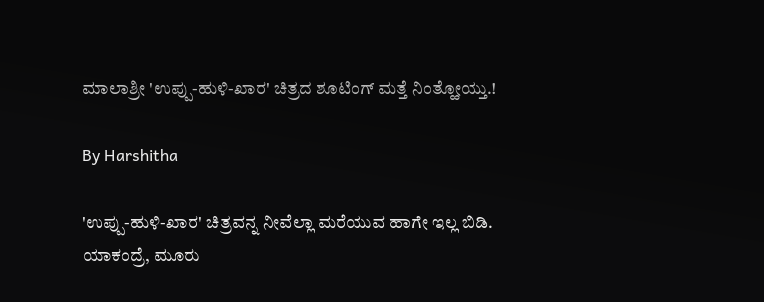ಮಾಲಾಶ್ರೀ 'ಉಪ್ಪು-ಹುಳಿ-ಖಾರ' ಚಿತ್ರದ ಶೂಟಿಂಗ್ ಮತ್ತೆ ನಿಂತ್ಹೋಯ್ತು.!

By Harshitha

'ಉಪ್ಪು-ಹುಳಿ-ಖಾರ' ಚಿತ್ರವನ್ನ ನೀವೆಲ್ಲಾ ಮರೆಯುವ ಹಾಗೇ ಇಲ್ಲ ಬಿಡಿ. ಯಾಕಂದ್ರೆ, ಮೂರು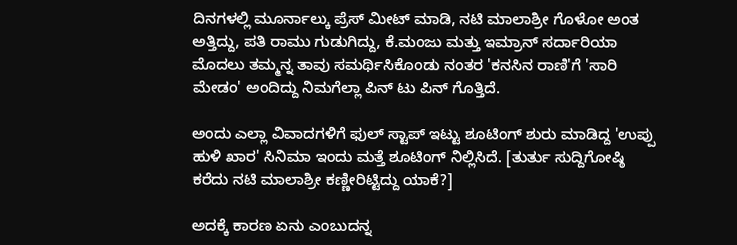ದಿನಗಳಲ್ಲಿ ಮೂರ್ನಾಲ್ಕು ಪ್ರೆಸ್ ಮೀಟ್ ಮಾಡಿ, ನಟಿ ಮಾಲಾಶ್ರೀ ಗೊಳೋ ಅಂತ ಅತ್ತಿದ್ದು, ಪತಿ ರಾಮು ಗುಡುಗಿದ್ದು, ಕೆ.ಮಂಜು ಮತ್ತು ಇಮ್ರಾನ್ ಸರ್ದಾರಿಯಾ ಮೊದಲು ತಮ್ಮನ್ನ ತಾವು ಸಮರ್ಥಿಸಿಕೊಂಡು ನಂತರ 'ಕನಸಿನ ರಾಣಿ'ಗೆ 'ಸಾರಿ ಮೇಡಂ' ಅಂದಿದ್ದು ನಿಮಗೆಲ್ಲಾ ಪಿನ್ ಟು ಪಿನ್ ಗೊತ್ತಿದೆ.

ಅಂದು ಎಲ್ಲಾ ವಿವಾದಗಳಿಗೆ ಫುಲ್ ಸ್ಟಾಪ್ ಇಟ್ಟು ಶೂಟಿಂಗ್ ಶುರು ಮಾಡಿದ್ದ 'ಉಪ್ಪು ಹುಳಿ ಖಾರ' ಸಿನಿಮಾ ಇಂದು ಮತ್ತೆ ಶೂಟಿಂಗ್ ನಿಲ್ಲಿಸಿದೆ. [ತುರ್ತು ಸುದ್ದಿಗೋಷ್ಠಿ ಕರೆದು ನಟಿ ಮಾಲಾಶ್ರೀ ಕಣ್ಣೀರಿಟ್ಟಿದ್ದು ಯಾಕೆ?]

ಅದಕ್ಕೆ ಕಾರಣ ಏನು ಎಂಬುದನ್ನ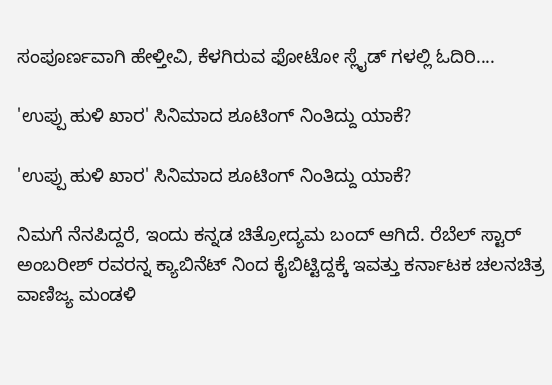ಸಂಪೂರ್ಣವಾಗಿ ಹೇಳ್ತೀವಿ, ಕೆಳಗಿರುವ ಫೋಟೋ ಸ್ಲೈಡ್ ಗಳಲ್ಲಿ ಓದಿರಿ....

'ಉಪ್ಪು ಹುಳಿ ಖಾರ' ಸಿನಿಮಾದ ಶೂಟಿಂಗ್ ನಿಂತಿದ್ದು ಯಾಕೆ?

'ಉಪ್ಪು ಹುಳಿ ಖಾರ' ಸಿನಿಮಾದ ಶೂಟಿಂಗ್ ನಿಂತಿದ್ದು ಯಾಕೆ?

ನಿಮಗೆ ನೆನಪಿದ್ದರೆ, ಇಂದು ಕನ್ನಡ ಚಿತ್ರೋದ್ಯಮ ಬಂದ್ ಆಗಿದೆ. ರೆಬೆಲ್ ಸ್ಟಾರ್ ಅಂಬರೀಶ್ ರವರನ್ನ ಕ್ಯಾಬಿನೆಟ್ ನಿಂದ ಕೈಬಿಟ್ಟಿದ್ದಕ್ಕೆ ಇವತ್ತು ಕರ್ನಾಟಕ ಚಲನಚಿತ್ರ ವಾಣಿಜ್ಯ ಮಂಡಳಿ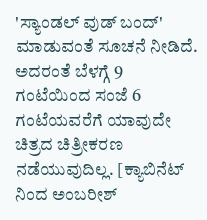'ಸ್ಯಾಂಡಲ್ ವುಡ್ ಬಂದ್' ಮಾಡುವಂತೆ ಸೂಚನೆ ನೀಡಿದೆ. ಅದರಂತೆ ಬೆಳಗ್ಗೆ 9 ಗಂಟೆಯಿಂದ ಸಂಜೆ 6 ಗಂಟೆಯವರೆಗೆ ಯಾವುದೇ ಚಿತ್ರದ ಚಿತ್ರೀಕರಣ ನಡೆಯುವುದಿಲ್ಲ. [ಕ್ಯಾಬಿನೆಟ್ ನಿಂದ ಅಂಬರೀಶ್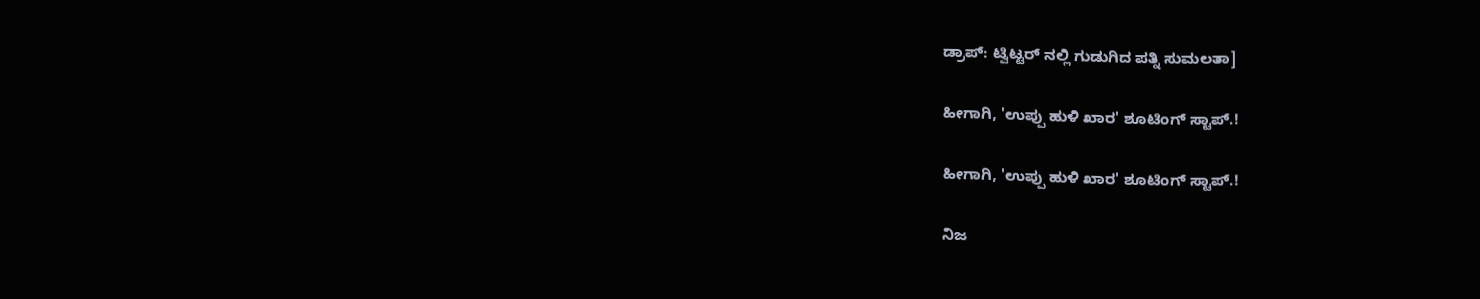ಡ್ರಾಪ್: ಟ್ವಿಟ್ಟರ್ ನಲ್ಲಿ ಗುಡುಗಿದ ಪತ್ನಿ ಸುಮಲತಾ]

ಹೀಗಾಗಿ, 'ಉಪ್ಪು ಹುಳಿ ಖಾರ' ಶೂಟಿಂಗ್ ಸ್ಟಾಪ್.!

ಹೀಗಾಗಿ, 'ಉಪ್ಪು ಹುಳಿ ಖಾರ' ಶೂಟಿಂಗ್ ಸ್ಟಾಪ್.!

ನಿಜ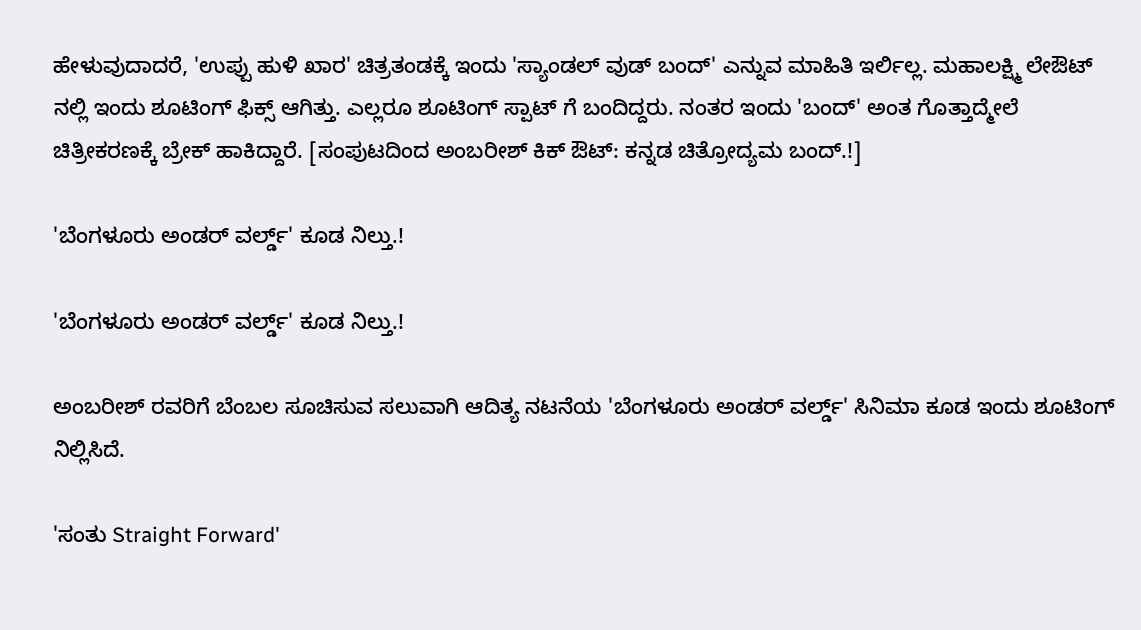ಹೇಳುವುದಾದರೆ, 'ಉಪ್ಪು ಹುಳಿ ಖಾರ' ಚಿತ್ರತಂಡಕ್ಕೆ ಇಂದು 'ಸ್ಯಾಂಡಲ್ ವುಡ್ ಬಂದ್' ಎನ್ನುವ ಮಾಹಿತಿ ಇರ್ಲಿಲ್ಲ. ಮಹಾಲಕ್ಷ್ಮಿ ಲೇಔಟ್ ನಲ್ಲಿ ಇಂದು ಶೂಟಿಂಗ್ ಫಿಕ್ಸ್ ಆಗಿತ್ತು. ಎಲ್ಲರೂ ಶೂಟಿಂಗ್ ಸ್ಪಾಟ್ ಗೆ ಬಂದಿದ್ದರು. ನಂತರ ಇಂದು 'ಬಂದ್' ಅಂತ ಗೊತ್ತಾದ್ಮೇಲೆ ಚಿತ್ರೀಕರಣಕ್ಕೆ ಬ್ರೇಕ್ ಹಾಕಿದ್ದಾರೆ. [ಸಂಪುಟದಿಂದ ಅಂಬರೀಶ್ ಕಿಕ್ ಔಟ್: ಕನ್ನಡ ಚಿತ್ರೋದ್ಯಮ ಬಂದ್.!]

'ಬೆಂಗಳೂರು ಅಂಡರ್ ವರ್ಲ್ಡ್' ಕೂಡ ನಿಲ್ತು.!

'ಬೆಂಗಳೂರು ಅಂಡರ್ ವರ್ಲ್ಡ್' ಕೂಡ ನಿಲ್ತು.!

ಅಂಬರೀಶ್ ರವರಿಗೆ ಬೆಂಬಲ ಸೂಚಿಸುವ ಸಲುವಾಗಿ ಆದಿತ್ಯ ನಟನೆಯ 'ಬೆಂಗಳೂರು ಅಂಡರ್ ವರ್ಲ್ಡ್' ಸಿನಿಮಾ ಕೂಡ ಇಂದು ಶೂಟಿಂಗ್ ನಿಲ್ಲಿಸಿದೆ.

'ಸಂತು Straight Forward'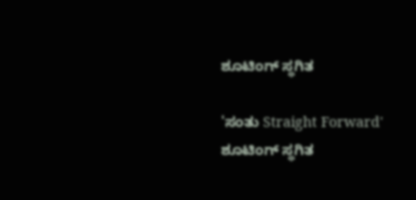ಶೂಟಿಂಗ್ ಸ್ಥಗಿತ

'ಸಂತು Straight Forward' ಶೂಟಿಂಗ್ ಸ್ಥಗಿತ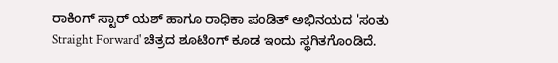ರಾಕಿಂಗ್ ಸ್ಟಾರ್ ಯಶ್ ಹಾಗೂ ರಾಧಿಕಾ ಪಂಡಿತ್ ಅಭಿನಯದ 'ಸಂತು Straight Forward' ಚಿತ್ರದ ಶೂಟಿಂಗ್ ಕೂಡ ಇಂದು ಸ್ಥಗಿತಗೊಂಡಿದೆ.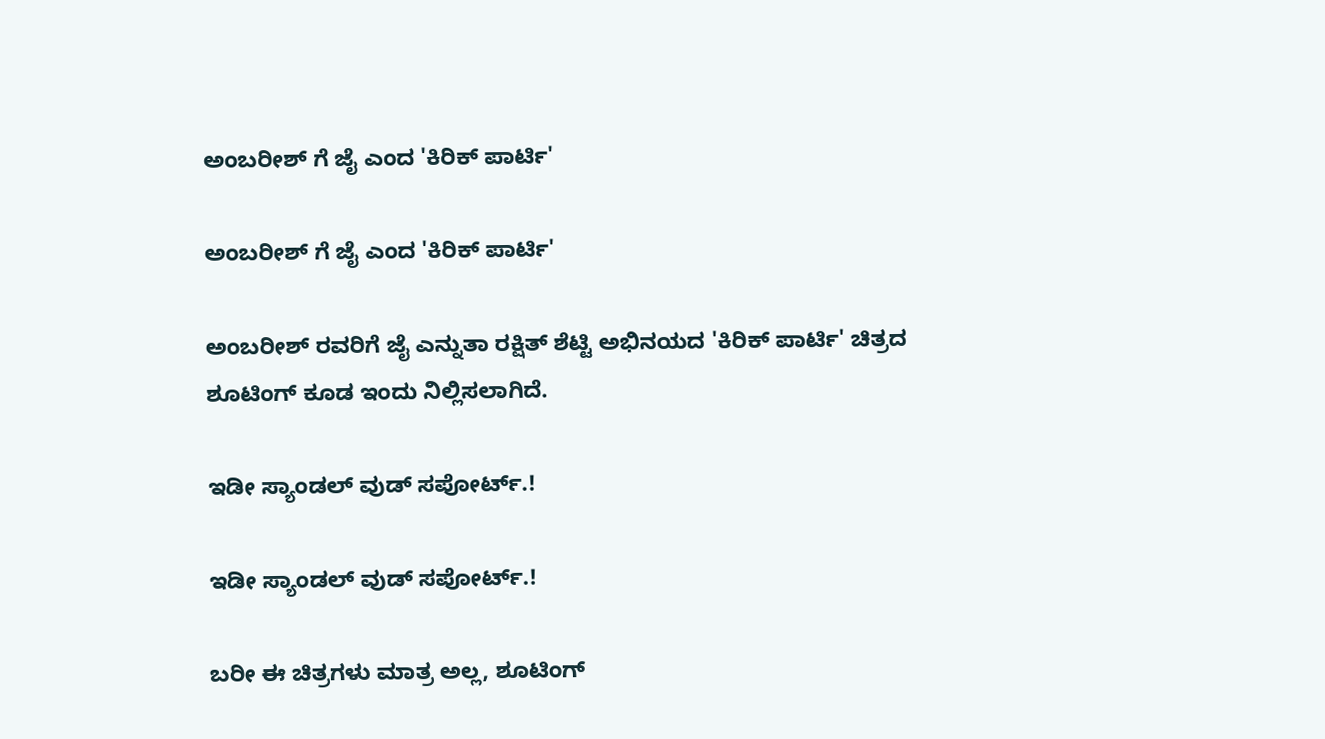ಅಂಬರೀಶ್ ಗೆ ಜೈ ಎಂದ 'ಕಿರಿಕ್ ಪಾರ್ಟಿ'

ಅಂಬರೀಶ್ ಗೆ ಜೈ ಎಂದ 'ಕಿರಿಕ್ ಪಾರ್ಟಿ'

ಅಂಬರೀಶ್ ರವರಿಗೆ ಜೈ ಎನ್ನುತಾ ರಕ್ಷಿತ್ ಶೆಟ್ಟಿ ಅಭಿನಯದ 'ಕಿರಿಕ್ ಪಾರ್ಟಿ' ಚಿತ್ರದ ಶೂಟಿಂಗ್ ಕೂಡ ಇಂದು ನಿಲ್ಲಿಸಲಾಗಿದೆ.

ಇಡೀ ಸ್ಯಾಂಡಲ್ ವುಡ್ ಸಪೋರ್ಟ್.!

ಇಡೀ ಸ್ಯಾಂಡಲ್ ವುಡ್ ಸಪೋರ್ಟ್.!

ಬರೀ ಈ ಚಿತ್ರಗಳು ಮಾತ್ರ ಅಲ್ಲ, ಶೂಟಿಂಗ್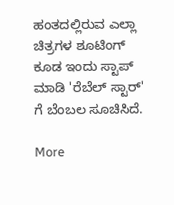ಹಂತದಲ್ಲಿರುವ ಎಲ್ಲಾ ಚಿತ್ರಗಳ ಶೂಟಿಂಗ್ ಕೂಡ ಇಂದು ಸ್ಟಾಪ್ ಮಾಡಿ 'ರೆಬೆಲ್ ಸ್ಟಾರ್' ಗೆ ಬೆಂಬಲ ಸೂಚಿಸಿದೆ.

More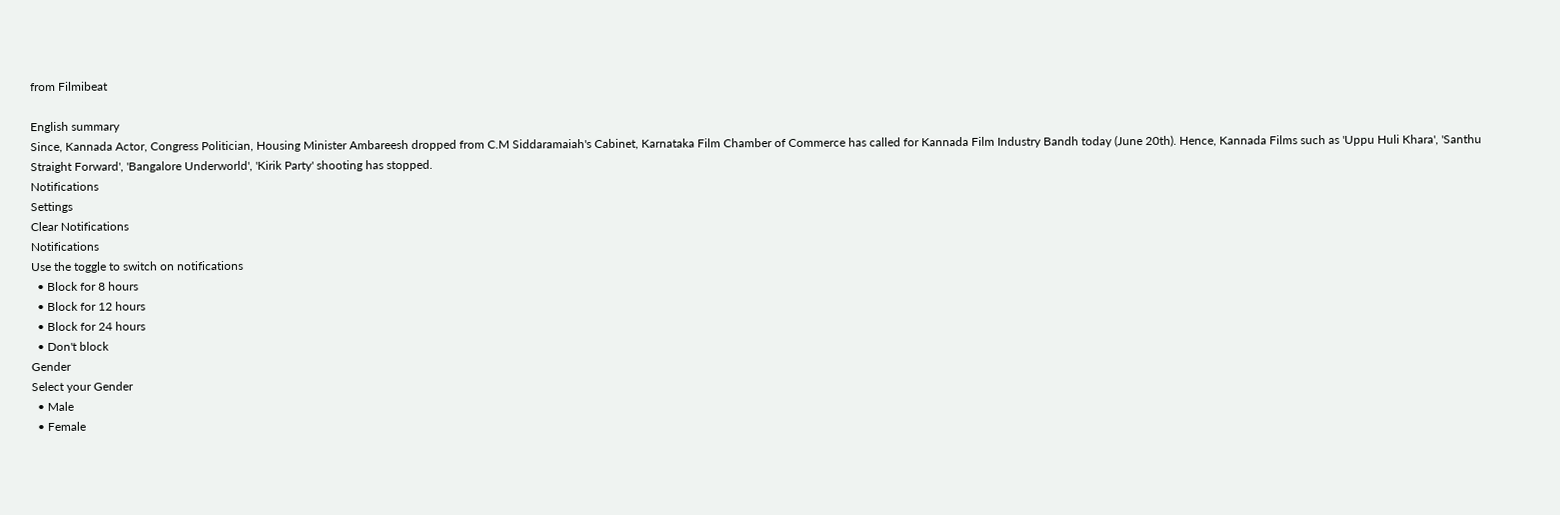from Filmibeat

English summary
Since, Kannada Actor, Congress Politician, Housing Minister Ambareesh dropped from C.M Siddaramaiah's Cabinet, Karnataka Film Chamber of Commerce has called for Kannada Film Industry Bandh today (June 20th). Hence, Kannada Films such as 'Uppu Huli Khara', 'Santhu Straight Forward', 'Bangalore Underworld', 'Kirik Party' shooting has stopped.
Notifications
Settings
Clear Notifications
Notifications
Use the toggle to switch on notifications
  • Block for 8 hours
  • Block for 12 hours
  • Block for 24 hours
  • Don't block
Gender
Select your Gender
  • Male
  • Female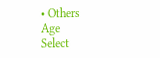• Others
Age
Select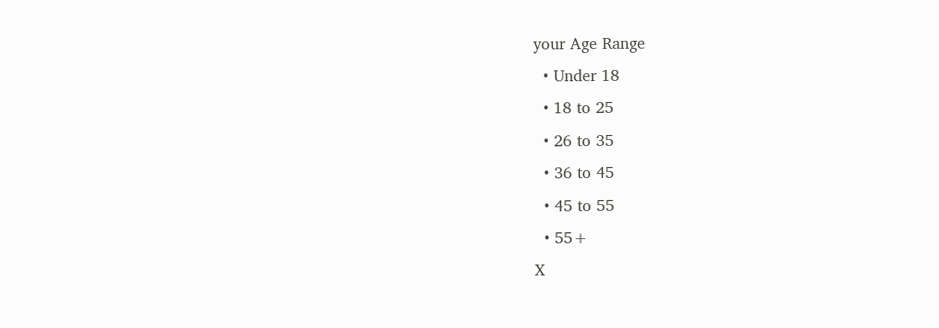your Age Range
  • Under 18
  • 18 to 25
  • 26 to 35
  • 36 to 45
  • 45 to 55
  • 55+
X